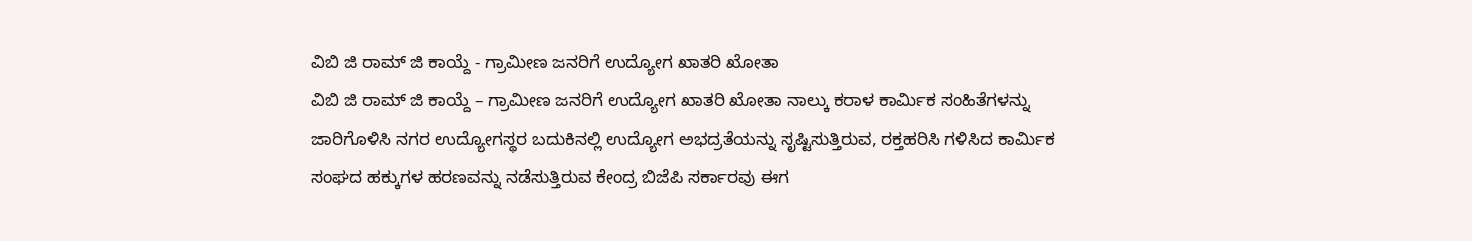ವಿಬಿ ಜಿ ರಾಮ್ ಜಿ ಕಾಯ್ದೆ - ಗ್ರಾಮೀಣ ಜನರಿಗೆ ಉದ್ಯೋಗ ಖಾತರಿ ಖೋತಾ
ವಿಬಿ ಜಿ ರಾಮ್ ಜಿ ಕಾಯ್ದೆ – ಗ್ರಾಮೀಣ ಜನರಿಗೆ ಉದ್ಯೋಗ ಖಾತರಿ ಖೋತಾ ನಾಲ್ಕು ಕರಾಳ ಕಾರ್ಮಿಕ ಸಂಹಿತೆಗಳನ್ನು ಜಾರಿಗೊಳಿಸಿ ನಗರ ಉದ್ಯೋಗಸ್ಥರ ಬದುಕಿನಲ್ಲಿ ಉದ್ಯೋಗ ಅಭದ್ರತೆಯನ್ನು ಸೃಷ್ಟಿಸುತ್ತಿರುವ, ರಕ್ತಹರಿಸಿ ಗಳಿಸಿದ ಕಾರ್ಮಿಕ ಸಂಘದ ಹಕ್ಕುಗಳ ಹರಣವನ್ನು ನಡೆಸುತ್ತಿರುವ ಕೇಂದ್ರ ಬಿಜೆಪಿ ಸರ್ಕಾರವು ಈಗ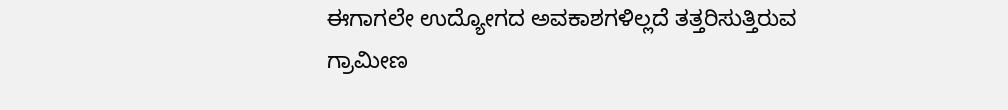ಈಗಾಗಲೇ ಉದ್ಯೋಗದ ಅವಕಾಶಗಳಿಲ್ಲದೆ ತತ್ತರಿಸುತ್ತಿರುವ ಗ್ರಾಮೀಣ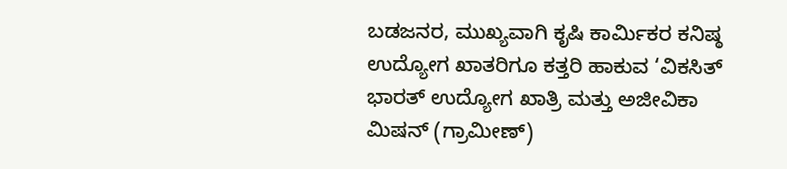ಬಡಜನರ, ಮುಖ್ಯವಾಗಿ ಕೃಷಿ ಕಾರ್ಮಿಕರ ಕನಿಷ್ಠ ಉದ್ಯೋಗ ಖಾತರಿಗೂ ಕತ್ತರಿ ಹಾಕುವ ‘ವಿಕಸಿತ್ ಭಾರತ್ ಉದ್ಯೋಗ ಖಾತ್ರಿ ಮತ್ತು ಅಜೀವಿಕಾ ಮಿಷನ್ (ಗ್ರಾಮೀಣ್)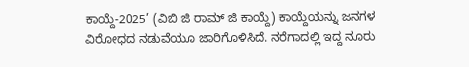ಕಾಯ್ದೆ-2025’ (ವಿಬಿ ಜಿ ರಾಮ್ ಜಿ ಕಾಯ್ದೆ) ಕಾಯ್ದೆಯನ್ನು ಜನಗಳ ವಿರೋಧದ ನಡುವೆಯೂ ಜಾರಿಗೊಳಿಸಿದೆ. ನರೆಗಾದಲ್ಲಿ ಇದ್ದ ನೂರು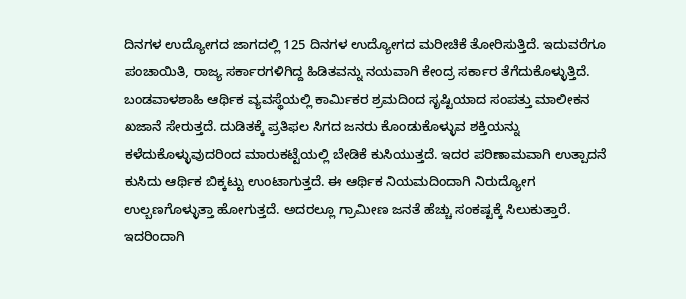ದಿನಗಳ ಉದ್ಯೋಗದ ಜಾಗದಲ್ಲಿ 125 ದಿನಗಳ ಉದ್ಯೋಗದ ಮರೀಚಿಕೆ ತೋರಿಸುತ್ತಿದೆ. ಇದುವರೆಗೂ ಪಂಚಾಯಿತಿ, ರಾಜ್ಯ ಸರ್ಕಾರಗಳಿಗಿದ್ದ ಹಿಡಿತವನ್ನು ನಯವಾಗಿ ಕೇಂದ್ರ ಸರ್ಕಾರ ತೆಗೆದುಕೊಳ್ಳುತ್ತಿದೆ. ಬಂಡವಾಳಶಾಹಿ ಆರ್ಥಿಕ ವ್ಯವಸ್ಥೆಯಲ್ಲಿ ಕಾರ್ಮಿಕರ ಶ್ರಮದಿಂದ ಸೃಷ್ಟಿಯಾದ ಸಂಪತ್ತು ಮಾಲೀಕನ ಖಜಾನೆ ಸೇರುತ್ತದೆ. ದುಡಿತಕ್ಕೆ ಪ್ರತಿಫಲ ಸಿಗದ ಜನರು ಕೊಂಡುಕೊಳ್ಳುವ ಶಕ್ತಿಯನ್ನು ಕಳೆದುಕೊಳ್ಳುವುದರಿಂದ ಮಾರುಕಟ್ಟೆಯಲ್ಲಿ ಬೇಡಿಕೆ ಕುಸಿಯುತ್ತದೆ. ಇದರ ಪರಿಣಾಮವಾಗಿ ಉತ್ಪಾದನೆ ಕುಸಿದು ಆರ್ಥಿಕ ಬಿಕ್ಕಟ್ಟು ಉಂಟಾಗುತ್ತದೆ. ಈ ಆರ್ಥಿಕ ನಿಯಮದಿಂದಾಗಿ ನಿರುದ್ಯೋಗ ಉಲ್ಬಣಗೊಳ್ಳುತ್ತಾ ಹೋಗುತ್ತದೆ. ಅದರಲ್ಲೂ ಗ್ರಾಮೀಣ ಜನತೆ ಹೆಚ್ಚು ಸಂಕಷ್ಟಕ್ಕೆ ಸಿಲುಕುತ್ತಾರೆ. ಇದರಿಂದಾಗಿ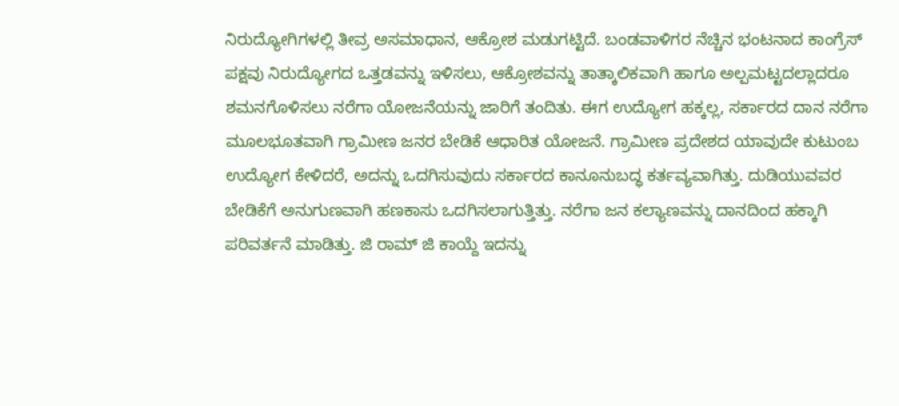ನಿರುದ್ಯೋಗಿಗಳಲ್ಲಿ ತೀವ್ರ ಅಸಮಾಧಾನ, ಆಕ್ರೋಶ ಮಡುಗಟ್ಟಿದೆ. ಬಂಡವಾಳಿಗರ ನೆಚ್ಚಿನ ಭಂಟನಾದ ಕಾಂಗ್ರೆಸ್ ಪಕ್ಷವು ನಿರುದ್ಯೋಗದ ಒತ್ತಡವನ್ನು ಇಳಿಸಲು, ಆಕ್ರೋಶವನ್ನು ತಾತ್ಕಾಲಿಕವಾಗಿ ಹಾಗೂ ಅಲ್ಪಮಟ್ಟದಲ್ಲಾದರೂ ಶಮನಗೊಳಿಸಲು ನರೆಗಾ ಯೋಜನೆಯನ್ನು ಜಾರಿಗೆ ತಂದಿತು. ಈಗ ಉದ್ಯೋಗ ಹಕ್ಕಲ್ಲ, ಸರ್ಕಾರದ ದಾನ ನರೆಗಾ ಮೂಲಭೂತವಾಗಿ ಗ್ರಾಮೀಣ ಜನರ ಬೇಡಿಕೆ ಆಧಾರಿತ ಯೋಜನೆ. ಗ್ರಾಮೀಣ ಪ್ರದೇಶದ ಯಾವುದೇ ಕುಟುಂಬ ಉದ್ಯೋಗ ಕೇಳಿದರೆ, ಅದನ್ನು ಒದಗಿಸುವುದು ಸರ್ಕಾರದ ಕಾನೂನುಬದ್ಧ ಕರ್ತವ್ಯವಾಗಿತ್ತು. ದುಡಿಯುವವರ ಬೇಡಿಕೆಗೆ ಅನುಗುಣವಾಗಿ ಹಣಕಾಸು ಒದಗಿಸಲಾಗುತ್ತಿತ್ತು. ನರೆಗಾ ಜನ ಕಲ್ಯಾಣವನ್ನು ದಾನದಿಂದ ಹಕ್ಕಾಗಿ ಪರಿವರ್ತನೆ ಮಾಡಿತ್ತು. ಜಿ ರಾಮ್ ಜಿ ಕಾಯ್ದೆ ಇದನ್ನು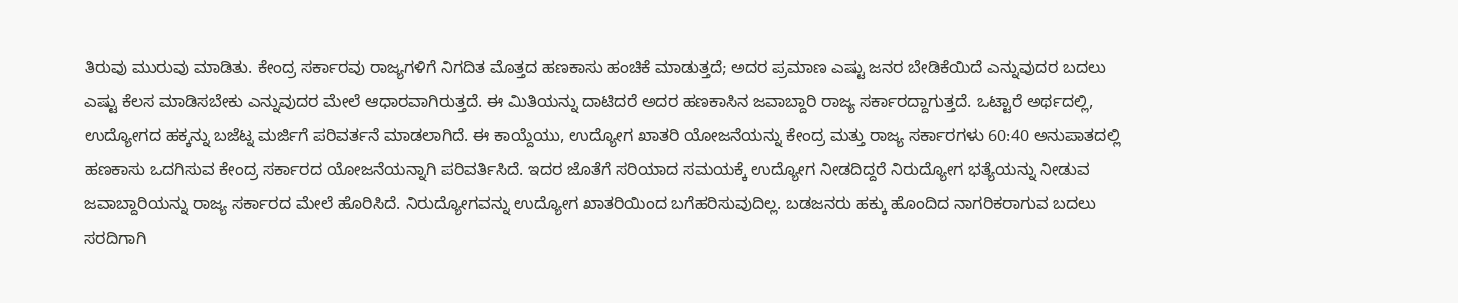ತಿರುವು ಮುರುವು ಮಾಡಿತು. ಕೇಂದ್ರ ಸರ್ಕಾರವು ರಾಜ್ಯಗಳಿಗೆ ನಿಗದಿತ ಮೊತ್ತದ ಹಣಕಾಸು ಹಂಚಿಕೆ ಮಾಡುತ್ತದೆ; ಅದರ ಪ್ರಮಾಣ ಎಷ್ಟು ಜನರ ಬೇಡಿಕೆಯಿದೆ ಎನ್ನುವುದರ ಬದಲು ಎಷ್ಟು ಕೆಲಸ ಮಾಡಿಸಬೇಕು ಎನ್ನುವುದರ ಮೇಲೆ ಆಧಾರವಾಗಿರುತ್ತದೆ. ಈ ಮಿತಿಯನ್ನು ದಾಟಿದರೆ ಅದರ ಹಣಕಾಸಿನ ಜವಾಬ್ದಾರಿ ರಾಜ್ಯ ಸರ್ಕಾರದ್ದಾಗುತ್ತದೆ. ಒಟ್ಟಾರೆ ಅರ್ಥದಲ್ಲಿ, ಉದ್ಯೋಗದ ಹಕ್ಕನ್ನು ಬಜೆಟ್ನ ಮರ್ಜಿಗೆ ಪರಿವರ್ತನೆ ಮಾಡಲಾಗಿದೆ. ಈ ಕಾಯ್ದೆಯು, ಉದ್ಯೋಗ ಖಾತರಿ ಯೋಜನೆಯನ್ನು ಕೇಂದ್ರ ಮತ್ತು ರಾಜ್ಯ ಸರ್ಕಾರಗಳು 60:40 ಅನುಪಾತದಲ್ಲಿ ಹಣಕಾಸು ಒದಗಿಸುವ ಕೇಂದ್ರ ಸರ್ಕಾರದ ಯೋಜನೆಯನ್ನಾಗಿ ಪರಿವರ್ತಿಸಿದೆ. ಇದರ ಜೊತೆಗೆ ಸರಿಯಾದ ಸಮಯಕ್ಕೆ ಉದ್ಯೋಗ ನೀಡದಿದ್ದರೆ ನಿರುದ್ಯೋಗ ಭತ್ಯೆಯನ್ನು ನೀಡುವ ಜವಾಬ್ದಾರಿಯನ್ನು ರಾಜ್ಯ ಸರ್ಕಾರದ ಮೇಲೆ ಹೊರಿಸಿದೆ. ನಿರುದ್ಯೋಗವನ್ನು ಉದ್ಯೋಗ ಖಾತರಿಯಿಂದ ಬಗೆಹರಿಸುವುದಿಲ್ಲ. ಬಡಜನರು ಹಕ್ಕು ಹೊಂದಿದ ನಾಗರಿಕರಾಗುವ ಬದಲು ಸರದಿಗಾಗಿ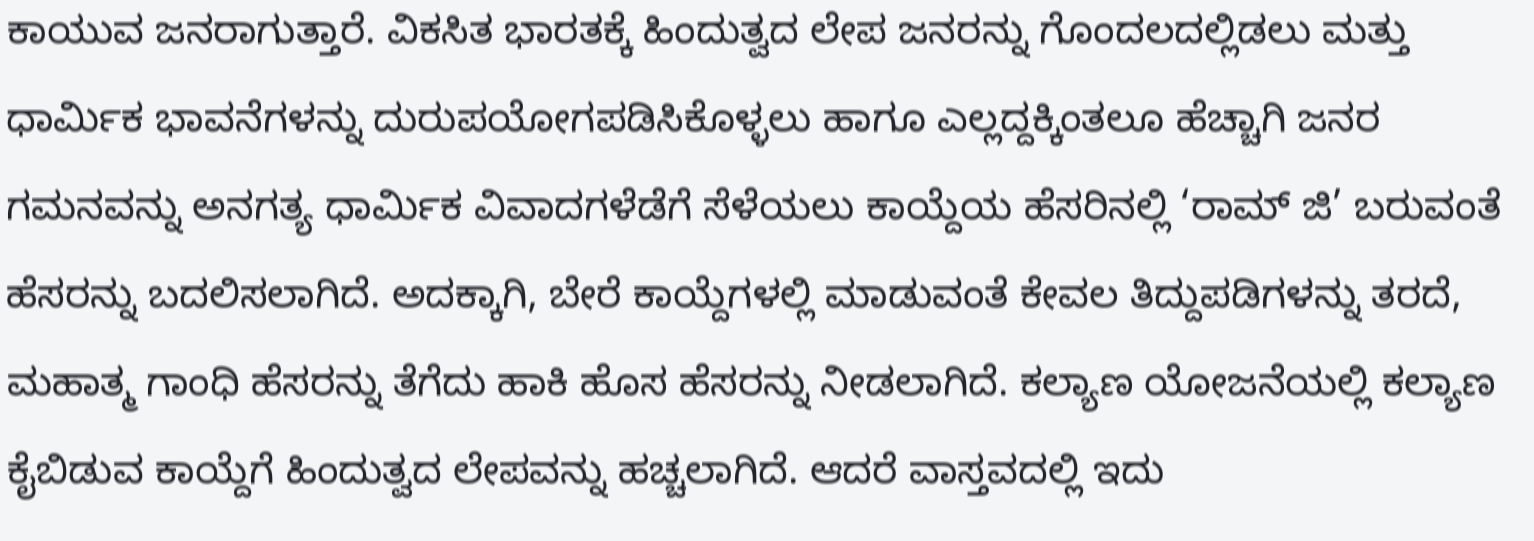ಕಾಯುವ ಜನರಾಗುತ್ತಾರೆ. ವಿಕಸಿತ ಭಾರತಕ್ಕೆ ಹಿಂದುತ್ವದ ಲೇಪ ಜನರನ್ನು ಗೊಂದಲದಲ್ಲಿಡಲು ಮತ್ತು ಧಾರ್ಮಿಕ ಭಾವನೆಗಳನ್ನು ದುರುಪಯೋಗಪಡಿಸಿಕೊಳ್ಳಲು ಹಾಗೂ ಎಲ್ಲದ್ದಕ್ಕಿಂತಲೂ ಹೆಚ್ಚಾಗಿ ಜನರ ಗಮನವನ್ನು ಅನಗತ್ಯ ಧಾರ್ಮಿಕ ವಿವಾದಗಳೆಡೆಗೆ ಸೆಳೆಯಲು ಕಾಯ್ದೆಯ ಹೆಸರಿನಲ್ಲಿ ‘ರಾಮ್ ಜಿ’ ಬರುವಂತೆ ಹೆಸರನ್ನು ಬದಲಿಸಲಾಗಿದೆ. ಅದಕ್ಕಾಗಿ, ಬೇರೆ ಕಾಯ್ದೆಗಳಲ್ಲಿ ಮಾಡುವಂತೆ ಕೇವಲ ತಿದ್ದುಪಡಿಗಳನ್ನು ತರದೆ, ಮಹಾತ್ಮ ಗಾಂಧಿ ಹೆಸರನ್ನು ತೆಗೆದು ಹಾಕಿ ಹೊಸ ಹೆಸರನ್ನು ನೀಡಲಾಗಿದೆ. ಕಲ್ಯಾಣ ಯೋಜನೆಯಲ್ಲಿ ಕಲ್ಯಾಣ ಕೈಬಿಡುವ ಕಾಯ್ದೆಗೆ ಹಿಂದುತ್ವದ ಲೇಪವನ್ನು ಹಚ್ಚಲಾಗಿದೆ. ಆದರೆ ವಾಸ್ತವದಲ್ಲಿ ಇದು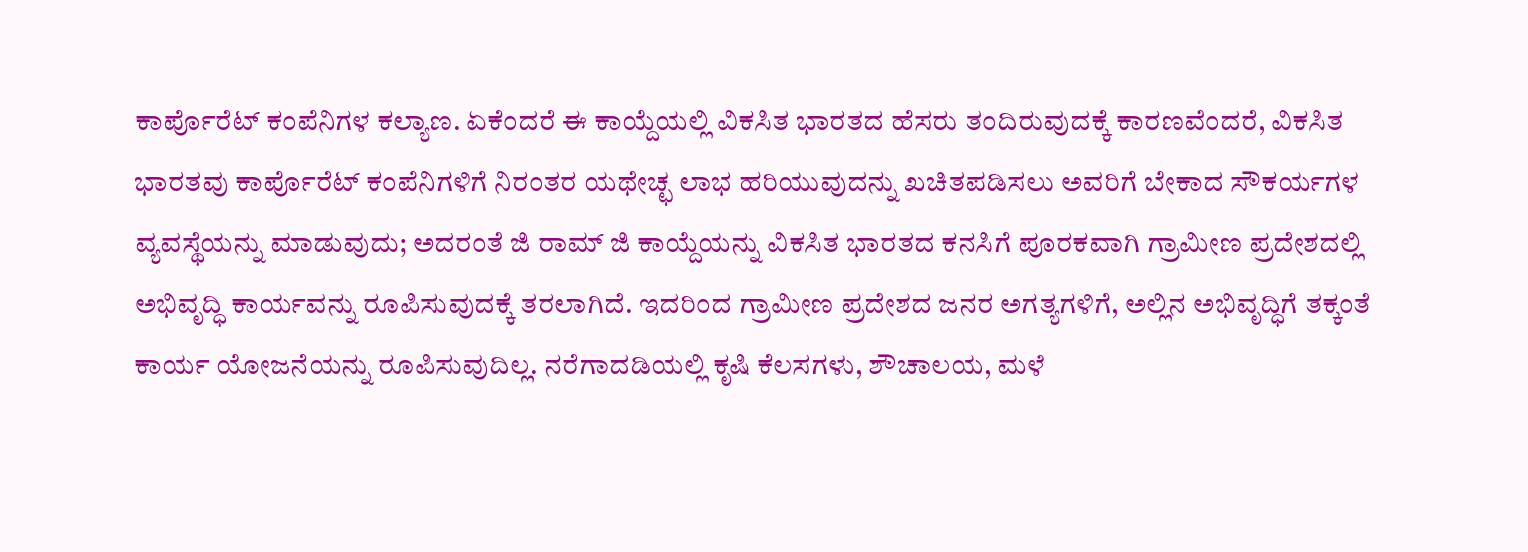ಕಾರ್ಪೊರೆಟ್ ಕಂಪೆನಿಗಳ ಕಲ್ಯಾಣ. ಏಕೆಂದರೆ ಈ ಕಾಯ್ದೆಯಲ್ಲಿ ವಿಕಸಿತ ಭಾರತದ ಹೆಸರು ತಂದಿರುವುದಕ್ಕೆ ಕಾರಣವೆಂದರೆ, ವಿಕಸಿತ ಭಾರತವು ಕಾರ್ಪೊರೆಟ್ ಕಂಪೆನಿಗಳಿಗೆ ನಿರಂತರ ಯಥೇಚ್ಛ ಲಾಭ ಹರಿಯುವುದನ್ನು ಖಚಿತಪಡಿಸಲು ಅವರಿಗೆ ಬೇಕಾದ ಸೌಕರ್ಯಗಳ ವ್ಯವಸ್ಥೆಯನ್ನು ಮಾಡುವುದು; ಅದರಂತೆ ಜಿ ರಾಮ್ ಜಿ ಕಾಯ್ದೆಯನ್ನು ವಿಕಸಿತ ಭಾರತದ ಕನಸಿಗೆ ಪೂರಕವಾಗಿ ಗ್ರಾಮೀಣ ಪ್ರದೇಶದಲ್ಲಿ ಅಭಿವೃದ್ಧಿ ಕಾರ್ಯವನ್ನು ರೂಪಿಸುವುದಕ್ಕೆ ತರಲಾಗಿದೆ. ಇದರಿಂದ ಗ್ರಾಮೀಣ ಪ್ರದೇಶದ ಜನರ ಅಗತ್ಯಗಳಿಗೆ, ಅಲ್ಲಿನ ಅಭಿವೃದ್ಧಿಗೆ ತಕ್ಕಂತೆ ಕಾರ್ಯ ಯೋಜನೆಯನ್ನು ರೂಪಿಸುವುದಿಲ್ಲ. ನರೆಗಾದಡಿಯಲ್ಲಿ ಕೃಷಿ ಕೆಲಸಗಳು, ಶೌಚಾಲಯ, ಮಳೆ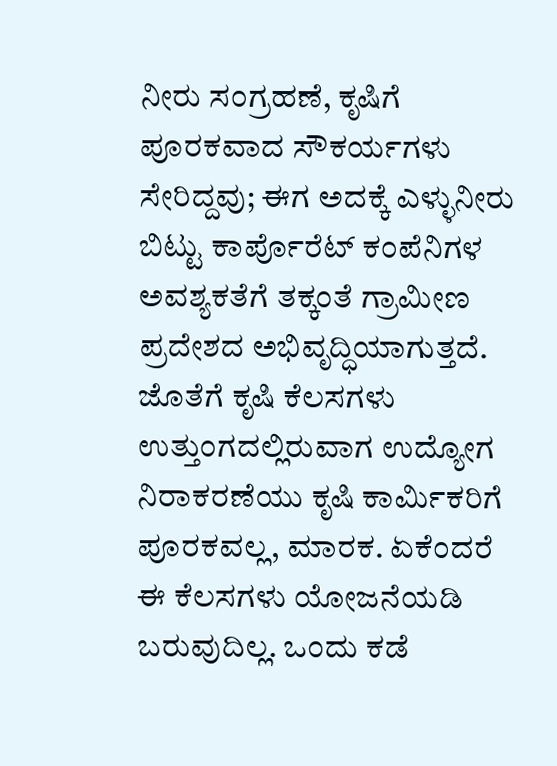ನೀರು ಸಂಗ್ರಹಣೆ, ಕೃಷಿಗೆ ಪೂರಕವಾದ ಸೌಕರ್ಯಗಳು ಸೇರಿದ್ದವು; ಈಗ ಅದಕ್ಕೆ ಎಳ್ಳುನೀರು ಬಿಟ್ಟು ಕಾರ್ಪೊರೆಟ್ ಕಂಪೆನಿಗಳ ಅವಶ್ಯಕತೆಗೆ ತಕ್ಕಂತೆ ಗ್ರಾಮೀಣ ಪ್ರದೇಶದ ಅಭಿವೃದ್ಧಿಯಾಗುತ್ತದೆ. ಜೊತೆಗೆ ಕೃಷಿ ಕೆಲಸಗಳು ಉತ್ತುಂಗದಲ್ಲಿರುವಾಗ ಉದ್ಯೋಗ ನಿರಾಕರಣೆಯು ಕೃಷಿ ಕಾರ್ಮಿಕರಿಗೆ ಪೂರಕವಲ್ಲ, ಮಾರಕ. ಏಕೆಂದರೆ ಈ ಕೆಲಸಗಳು ಯೋಜನೆಯಡಿ ಬರುವುದಿಲ್ಲ. ಒಂದು ಕಡೆ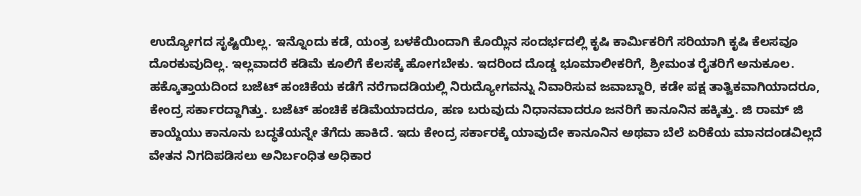ಉದ್ಯೋಗದ ಸೃಷ್ಟಿಯಿಲ್ಲ. ಇನ್ನೊಂದು ಕಡೆ, ಯಂತ್ರ ಬಳಕೆಯಿಂದಾಗಿ ಕೊಯ್ಲಿನ ಸಂದರ್ಭದಲ್ಲಿ ಕೃಷಿ ಕಾರ್ಮಿಕರಿಗೆ ಸರಿಯಾಗಿ ಕೃಷಿ ಕೆಲಸವೂ ದೊರಕುವುದಿಲ್ಲ. ಇಲ್ಲವಾದರೆ ಕಡಿಮೆ ಕೂಲಿಗೆ ಕೆಲಸಕ್ಕೆ ಹೋಗಬೇಕು. ಇದರಿಂದ ದೊಡ್ಡ ಭೂಮಾಲೀಕರಿಗೆ, ಶ್ರೀಮಂತ ರೈತರಿಗೆ ಅನುಕೂಲ. ಹಕ್ಕೊತ್ತಾಯದಿಂದ ಬಜೆಟ್ ಹಂಚಿಕೆಯ ಕಡೆಗೆ ನರೆಗಾದಡಿಯಲ್ಲಿ ನಿರುದ್ಯೋಗವನ್ನು ನಿವಾರಿಸುವ ಜವಾಬ್ದಾರಿ, ಕಡೇ ಪಕ್ಷ ತಾತ್ವಿಕವಾಗಿಯಾದರೂ, ಕೇಂದ್ರ ಸರ್ಕಾರದ್ದಾಗಿತ್ತು. ಬಜೆಟ್ ಹಂಚಿಕೆ ಕಡಿಮೆಯಾದರೂ, ಹಣ ಬರುವುದು ನಿಧಾನವಾದರೂ ಜನರಿಗೆ ಕಾನೂನಿನ ಹಕ್ಕಿತ್ತು. ಜಿ ರಾಮ್ ಜಿ ಕಾಯ್ದೆಯು ಕಾನೂನು ಬದ್ಧತೆಯನ್ನೇ ತೆಗೆದು ಹಾಕಿದೆ. ಇದು ಕೇಂದ್ರ ಸರ್ಕಾರಕ್ಕೆ ಯಾವುದೇ ಕಾನೂನಿನ ಅಥವಾ ಬೆಲೆ ಏರಿಕೆಯ ಮಾನದಂಡವಿಲ್ಲದೆ ವೇತನ ನಿಗದಿಪಡಿಸಲು ಅನಿರ್ಬಂಧಿತ ಅಧಿಕಾರ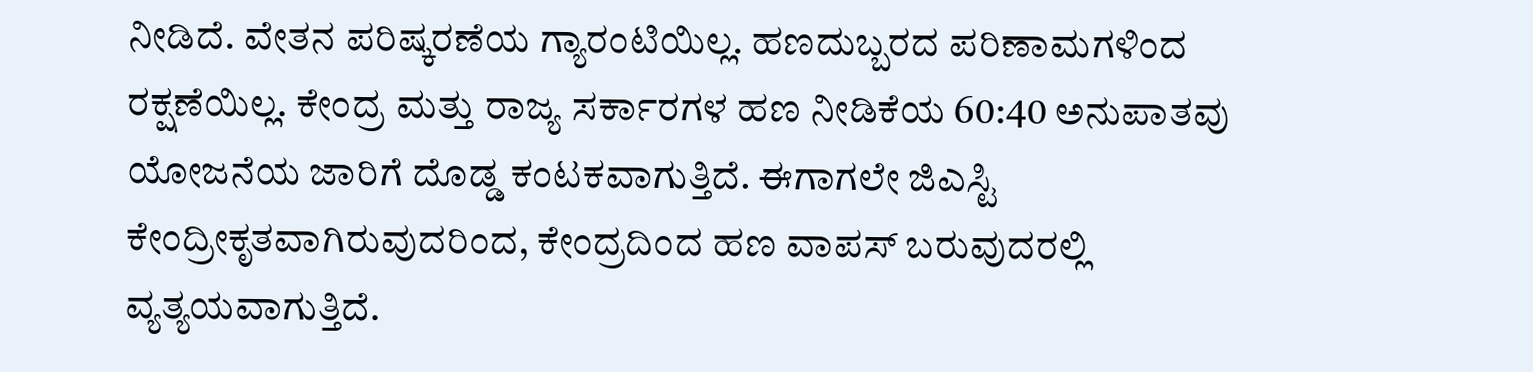ನೀಡಿದೆ. ವೇತನ ಪರಿಷ್ಕರಣೆಯ ಗ್ಯಾರಂಟಿಯಿಲ್ಲ. ಹಣದುಬ್ಬರದ ಪರಿಣಾಮಗಳಿಂದ ರಕ್ಷಣೆಯಿಲ್ಲ. ಕೇಂದ್ರ ಮತ್ತು ರಾಜ್ಯ ಸರ್ಕಾರಗಳ ಹಣ ನೀಡಿಕೆಯ 60:40 ಅನುಪಾತವು ಯೋಜನೆಯ ಜಾರಿಗೆ ದೊಡ್ಡ ಕಂಟಕವಾಗುತ್ತಿದೆ. ಈಗಾಗಲೇ ಜಿಎಸ್ಟಿ ಕೇಂದ್ರೀಕೃತವಾಗಿರುವುದರಿಂದ, ಕೇಂದ್ರದಿಂದ ಹಣ ವಾಪಸ್ ಬರುವುದರಲ್ಲಿ ವ್ಯತ್ಯಯವಾಗುತ್ತಿದೆ.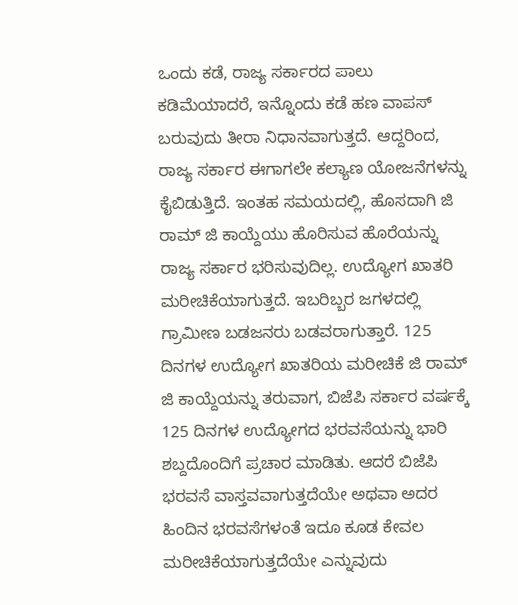ಒಂದು ಕಡೆ, ರಾಜ್ಯ ಸರ್ಕಾರದ ಪಾಲು ಕಡಿಮೆಯಾದರೆ, ಇನ್ನೊಂದು ಕಡೆ ಹಣ ವಾಪಸ್ ಬರುವುದು ತೀರಾ ನಿಧಾನವಾಗುತ್ತದೆ. ಆದ್ದರಿಂದ, ರಾಜ್ಯ ಸರ್ಕಾರ ಈಗಾಗಲೇ ಕಲ್ಯಾಣ ಯೋಜನೆಗಳನ್ನು ಕೈಬಿಡುತ್ತಿದೆ. ಇಂತಹ ಸಮಯದಲ್ಲಿ, ಹೊಸದಾಗಿ ಜಿ ರಾಮ್ ಜಿ ಕಾಯ್ದೆಯು ಹೊರಿಸುವ ಹೊರೆಯನ್ನು ರಾಜ್ಯ ಸರ್ಕಾರ ಭರಿಸುವುದಿಲ್ಲ. ಉದ್ಯೋಗ ಖಾತರಿ ಮರೀಚಿಕೆಯಾಗುತ್ತದೆ. ಇಬರಿಬ್ಬರ ಜಗಳದಲ್ಲಿ ಗ್ರಾಮೀಣ ಬಡಜನರು ಬಡವರಾಗುತ್ತಾರೆ. 125 ದಿನಗಳ ಉದ್ಯೋಗ ಖಾತರಿಯ ಮರೀಚಿಕೆ ಜಿ ರಾಮ್ ಜಿ ಕಾಯ್ದೆಯನ್ನು ತರುವಾಗ, ಬಿಜೆಪಿ ಸರ್ಕಾರ ವರ್ಷಕ್ಕೆ 125 ದಿನಗಳ ಉದ್ಯೋಗದ ಭರವಸೆಯನ್ನು ಭಾರಿ ಶಬ್ದದೊಂದಿಗೆ ಪ್ರಚಾರ ಮಾಡಿತು. ಆದರೆ ಬಿಜೆಪಿ ಭರವಸೆ ವಾಸ್ತವವಾಗುತ್ತದೆಯೇ ಅಥವಾ ಅದರ ಹಿಂದಿನ ಭರವಸೆಗಳಂತೆ ಇದೂ ಕೂಡ ಕೇವಲ ಮರೀಚಿಕೆಯಾಗುತ್ತದೆಯೇ ಎನ್ನುವುದು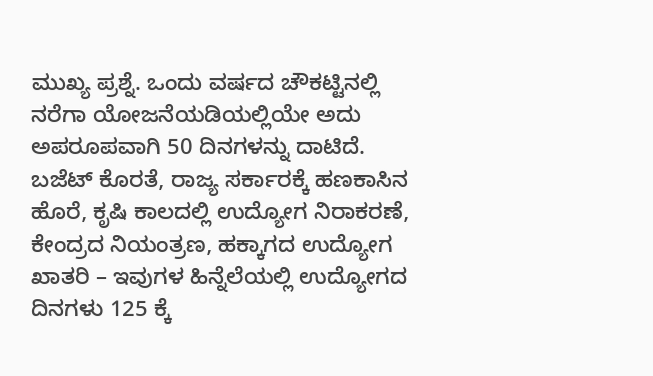ಮುಖ್ಯ ಪ್ರಶ್ನೆ. ಒಂದು ವರ್ಷದ ಚೌಕಟ್ಟಿನಲ್ಲಿ ನರೆಗಾ ಯೋಜನೆಯಡಿಯಲ್ಲಿಯೇ ಅದು ಅಪರೂಪವಾಗಿ 50 ದಿನಗಳನ್ನು ದಾಟಿದೆ. ಬಜೆಟ್ ಕೊರತೆ, ರಾಜ್ಯ ಸರ್ಕಾರಕ್ಕೆ ಹಣಕಾಸಿನ ಹೊರೆ, ಕೃಷಿ ಕಾಲದಲ್ಲಿ ಉದ್ಯೋಗ ನಿರಾಕರಣೆ, ಕೇಂದ್ರದ ನಿಯಂತ್ರಣ, ಹಕ್ಕಾಗದ ಉದ್ಯೋಗ ಖಾತರಿ – ಇವುಗಳ ಹಿನ್ನೆಲೆಯಲ್ಲಿ ಉದ್ಯೋಗದ ದಿನಗಳು 125 ಕ್ಕೆ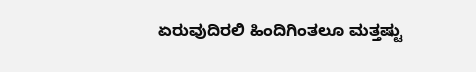ಏರುವುದಿರಲಿ ಹಿಂದಿಗಿಂತಲೂ ಮತ್ತಷ್ಟು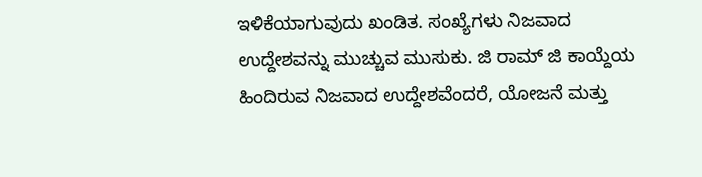ಇಳಿಕೆಯಾಗುವುದು ಖಂಡಿತ. ಸಂಖ್ಯೆಗಳು ನಿಜವಾದ ಉದ್ದೇಶವನ್ನು ಮುಚ್ಚುವ ಮುಸುಕು. ಜಿ ರಾಮ್ ಜಿ ಕಾಯ್ದೆಯ ಹಿಂದಿರುವ ನಿಜವಾದ ಉದ್ದೇಶವೆಂದರೆ, ಯೋಜನೆ ಮತ್ತು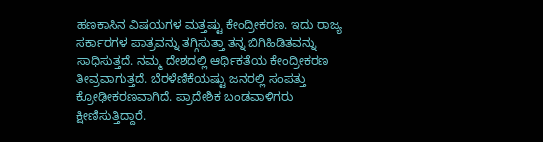ಹಣಕಾಸಿನ ವಿಷಯಗಳ ಮತ್ತಷ್ಟು ಕೇಂದ್ರೀಕರಣ. ಇದು ರಾಜ್ಯ ಸರ್ಕಾರಗಳ ಪಾತ್ರವನ್ನು ತಗ್ಗಿಸುತ್ತಾ ತನ್ನ ಬಿಗಿಹಿಡಿತವನ್ನು ಸಾಧಿಸುತ್ತದೆ. ನಮ್ಮ ದೇಶದಲ್ಲಿ ಆರ್ಥಿಕತೆಯ ಕೇಂದ್ರೀಕರಣ ತೀವ್ರವಾಗುತ್ತದೆ. ಬೆರಳೆಣಿಕೆಯಷ್ಟು ಜನರಲ್ಲಿ ಸಂಪತ್ತು ಕ್ರೋಢೀಕರಣವಾಗಿದೆ. ಪ್ರಾದೇಶಿಕ ಬಂಡವಾಳಿಗರು ಕ್ಷೀಣಿಸುತ್ತಿದ್ದಾರೆ.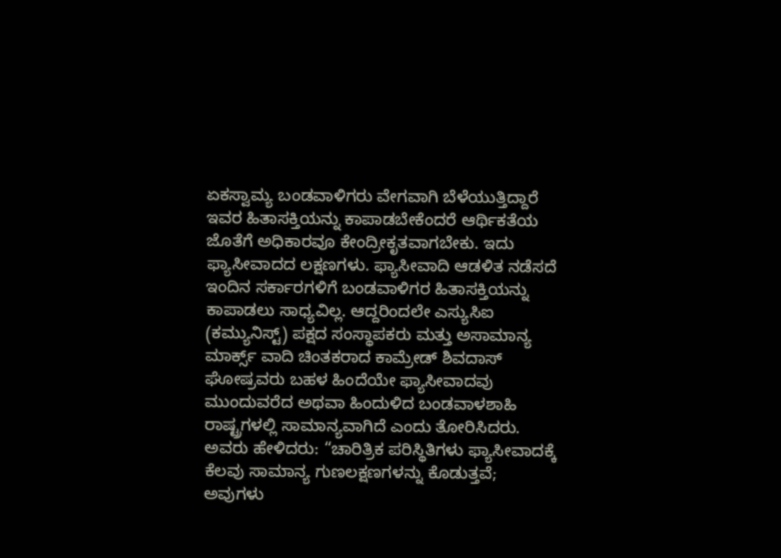ಏಕಸ್ವಾಮ್ಯ ಬಂಡವಾಳಿಗರು ವೇಗವಾಗಿ ಬೆಳೆಯುತ್ತಿದ್ದಾರೆ ಇವರ ಹಿತಾಸಕ್ತಿಯನ್ನು ಕಾಪಾಡಬೇಕೆಂದರೆ ಆರ್ಥಿಕತೆಯ ಜೊತೆಗೆ ಅಧಿಕಾರವೂ ಕೇಂದ್ರೀಕೃತವಾಗಬೇಕು. ಇದು ಫ್ಯಾಸೀವಾದದ ಲಕ್ಷಣಗಳು. ಫ್ಯಾಸೀವಾದಿ ಆಡಳಿತ ನಡೆಸದೆ ಇಂದಿನ ಸರ್ಕಾರಗಳಿಗೆ ಬಂಡವಾಳಿಗರ ಹಿತಾಸಕ್ತಿಯನ್ನು ಕಾಪಾಡಲು ಸಾಧ್ಯವಿಲ್ಲ. ಆದ್ದರಿಂದಲೇ ಎಸ್ಯುಸಿಐ (ಕಮ್ಯುನಿಸ್ಟ್) ಪಕ್ಷದ ಸಂಸ್ಥಾಪಕರು ಮತ್ತು ಅಸಾಮಾನ್ಯ ಮಾರ್ಕ್ಸ್ ವಾದಿ ಚಿಂತಕರಾದ ಕಾಮ್ರೇಡ್ ಶಿವದಾಸ್ ಘೋಷ್ರವರು ಬಹಳ ಹಿಂದೆಯೇ ಫ್ಯಾಸೀವಾದವು ಮುಂದುವರೆದ ಅಥವಾ ಹಿಂದುಳಿದ ಬಂಡವಾಳಶಾಹಿ ರಾಷ್ಟ್ರಗಳಲ್ಲಿ ಸಾಮಾನ್ಯವಾಗಿದೆ ಎಂದು ತೋರಿಸಿದರು. ಅವರು ಹೇಳಿದರು: “ಚಾರಿತ್ರಿಕ ಪರಿಸ್ಥಿತಿಗಳು ಫ್ಯಾಸೀವಾದಕ್ಕೆ ಕೆಲವು ಸಾಮಾನ್ಯ ಗುಣಲಕ್ಷಣಗಳನ್ನು ಕೊಡುತ್ತವೆ; ಅವುಗಳು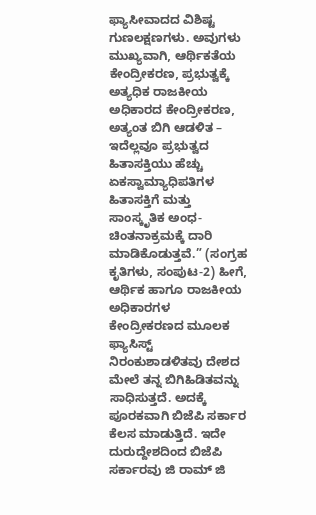ಫ್ಯಾಸೀವಾದದ ವಿಶಿಷ್ಟ ಗುಣಲಕ್ಷಣಗಳು. ಅವುಗಳು ಮುಖ್ಯವಾಗಿ, ಆರ್ಥಿಕತೆಯ ಕೇಂದ್ರೀಕರಣ, ಪ್ರಭುತ್ವಕ್ಕೆ ಅತ್ಯಧಿಕ ರಾಜಕೀಯ ಅಧಿಕಾರದ ಕೇಂದ್ರೀಕರಣ, ಅತ್ಯಂತ ಬಿಗಿ ಆಡಳಿತ – ಇದೆಲ್ಲವೂ ಪ್ರಭುತ್ವದ ಹಿತಾಸಕ್ತಿಯು ಹೆಚ್ಚು ಏಕಸ್ವಾಮ್ಯಾಧಿಪತಿಗಳ ಹಿತಾಸಕ್ತಿಗೆ ಮತ್ತು ಸಾಂಸ್ಕೃತಿಕ ಅಂಧ-ಚಿಂತನಾಕ್ರಮಕ್ಕೆ ದಾರಿ ಮಾಡಿಕೊಡುತ್ತವೆ.” (ಸಂಗ್ರಹ ಕೃತಿಗಳು, ಸಂಪುಟ-2) ಹೀಗೆ, ಆರ್ಥಿಕ ಹಾಗೂ ರಾಜಕೀಯ ಅಧಿಕಾರಗಳ ಕೇಂದ್ರೀಕರಣದ ಮೂಲಕ ಫ್ಯಾಸಿಸ್ಟ್ ನಿರಂಕುಶಾಡಳಿತವು ದೇಶದ ಮೇಲೆ ತನ್ನ ಬಿಗಿಹಿಡಿತವನ್ನು ಸಾಧಿಸುತ್ತದೆ. ಅದಕ್ಕೆ ಪೂರಕವಾಗಿ ಬಿಜೆಪಿ ಸರ್ಕಾರ ಕೆಲಸ ಮಾಡುತ್ತಿದೆ. ಇದೇ ದುರುದ್ದೇಶದಿಂದ ಬಿಜೆಪಿ ಸರ್ಕಾರವು ಜಿ ರಾಮ್ ಜಿ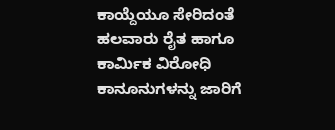ಕಾಯ್ದೆಯೂ ಸೇರಿದಂತೆ ಹಲವಾರು ರೈತ ಹಾಗೂ ಕಾರ್ಮಿಕ ವಿರೋಧಿ ಕಾನೂನುಗಳನ್ನು ಜಾರಿಗೆ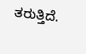ತರುತ್ತಿದೆ.